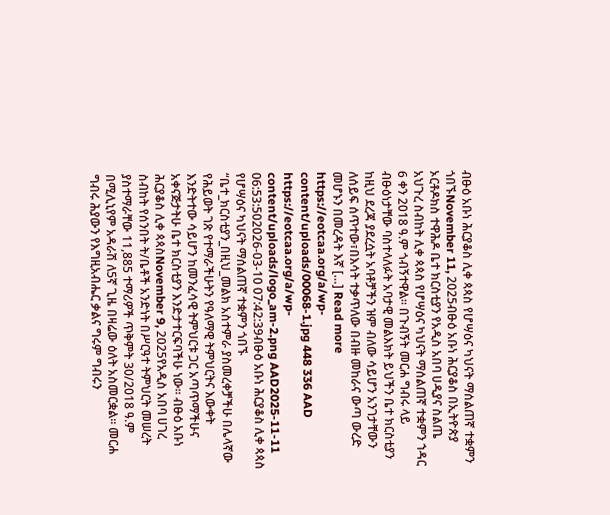ብፁዕ አቡነ ሕርያቆስ ሊቀ ጳጳስ የሆሣዕና ካህናት ማሰልጠኛ ተቋምን ጎበኙNovember 11, 2025ብፁዕ አቡነ ሕርያቆስ በኢትዮጵያ ኦርቶዶክስ ተዋሕዶ ቤተ ክርስቲያን የአዲስ አበባ ሀዲያና ስልጤ አህጉረ ስብከት ሊቀ ጳጳስ የሆሣዕና ካህናት ማሰልጠኛ ተቋምን ኀዳር 6 ቀን 2018 ዓ.ም ጎብኝተዋል። በጉብኝት መርሐ ግብሩ ላይ ብፁዕነታቸው ባስተላለፉት አባታዊ መልእክት ይህችን ቤተ ክርስቲያን ከዚህ ደረጃ ያደረሷት አባቶቻችን ዝም ብለው ሳይሆን አንገታቸውን ለሰይፍ ሰጥተው፣በእሳት ተቃጥለው በብዙ መከራና ውጣ ውረድ መሆኑን በመረዳት እኛ […] Read more https://eotcaa.org/a/wp-content/uploads/00068-1.jpg 448 336 AAD https://eotcaa.org/a/wp-content/uploads/logo_am-2.png AAD2025-11-11 06:53:502026-03-10 07:42:39ብፁዕ አቡነ ሕርያቆስ ሊቀ ጳጳስ የሆሣዕና ካህናት ማሰልጠኛ ተቋምን ጎበኙ
“ቤተ_ክርስቲያን_በዚህ_መልክ አስተምራ ያስመረቀቻችሁ በሌላኛው የሕይወት ገጽ የተማራችሁትን የዓለማዊ ትምህርትና እውቀት እንድትተው ሳይሆን ከመንፈሳዊ ትምህርቱ ጋር አጣጥማችሁና አቀናጅታትሁ ቤተ ክርስቲያን እንድታተርፍባችሁ ነው። ብፁዕ አቡነ ሕርያቆስ ሊቀ ጳጳስNovember 9, 2025የአዲስ አበባ ሀገረ ስብከት የሰንበት ት/ቤቶች አንድነት በሥርዓተ ትምህርት መሠረት ያስተማራቸው 11,885 ተማሪዎች ጥቅምት 30/2018 ዓ.ም በሚሊኒየም አዳራሽ ለ5ኛ ጊዜ በዛሬው ዕለት አስመርቋል። መርሐ ግብሩ ሕያውን የእግዚአብሔር ቃልና ግሩም ግብሩን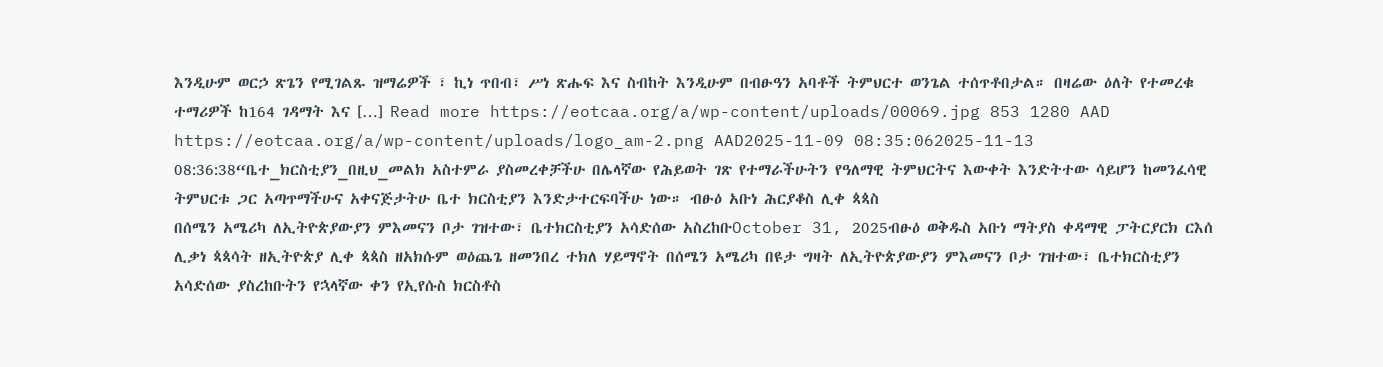እንዲሁም ወርኃ ጽጌን የሚገልጹ ዝማሬዎች ፣ ኪነ ጥበብ፣ ሥነ ጽሑፍ እና ስብከት እንዲሁም በብፁዓን አባቶች ትምህርተ ወንጌል ተሰጥቶበታል። በዛሬው ዕለት የተመረቁ ተማሪዎች ከ164 ገዳማት እና […] Read more https://eotcaa.org/a/wp-content/uploads/00069.jpg 853 1280 AAD https://eotcaa.org/a/wp-content/uploads/logo_am-2.png AAD2025-11-09 08:35:062025-11-13 08:36:38“ቤተ_ክርስቲያን_በዚህ_መልክ አስተምራ ያስመረቀቻችሁ በሌላኛው የሕይወት ገጽ የተማራችሁትን የዓለማዊ ትምህርትና እውቀት እንድትተው ሳይሆን ከመንፈሳዊ ትምህርቱ ጋር አጣጥማችሁና አቀናጅታትሁ ቤተ ክርስቲያን እንድታተርፍባችሁ ነው። ብፁዕ አቡነ ሕርያቆስ ሊቀ ጳጳስ
በሰሜን አሜሪካ ለኢትዮጵያውያን ምእመናን ቦታ ገዝተው፣ ቤተክርስቲያን አሳድሰው አስረከቡOctober 31, 2025ብፁዕ ወቅዱስ አቡነ ማትያስ ቀዳማዊ ፓትርያርክ ርእሰ ሊቃነ ጳጳሳት ዘኢትዮጵያ ሊቀ ጳጳስ ዘአክሱም ወዕጨጌ ዘመንበረ ተክለ ሃይማኖት በሰሜን አሜሪካ በዩታ ግዛት ለኢትዮጵያውያን ምእመናን ቦታ ገዝተው፣ ቤተክርስቲያን አሳድሰው ያስረከቡትን የኋላኛው ቀን የኢየሱስ ክርስቶስ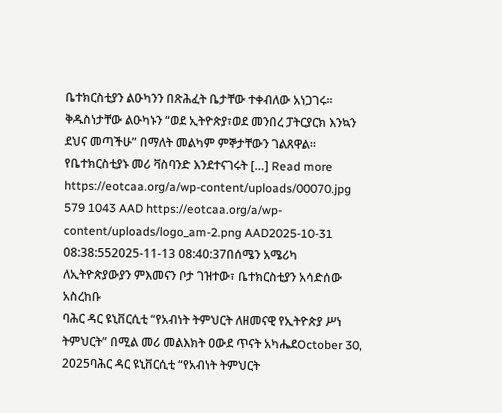ቤተክርስቲያን ልዑካንን በጽሕፈት ቤታቸው ተቀብለው አነጋገሩ፡፡ ቅዱስነታቸው ልዑካኑን “ወደ ኢትዮጵያ፣ወደ መንበረ ፓትርያርክ እንኳን ደህና መጣችሁ” በማለት መልካም ምኞታቸውን ገልጸዋል፡፡ የቤተክርስቲያኑ መሪ ቫስባንድ እንደተናገሩት […] Read more https://eotcaa.org/a/wp-content/uploads/00070.jpg 579 1043 AAD https://eotcaa.org/a/wp-content/uploads/logo_am-2.png AAD2025-10-31 08:38:552025-11-13 08:40:37በሰሜን አሜሪካ ለኢትዮጵያውያን ምእመናን ቦታ ገዝተው፣ ቤተክርስቲያን አሳድሰው አስረከቡ
ባሕር ዳር ዩኒቨርሲቲ “የአብነት ትምህርት ለዘመናዊ የኢትዮጵያ ሥነ ትምህርት” በሚል መሪ መልእክት ዐውደ ጥናት አካሔደOctober 30, 2025ባሕር ዳር ዩኒቨርሲቲ “የአብነት ትምህርት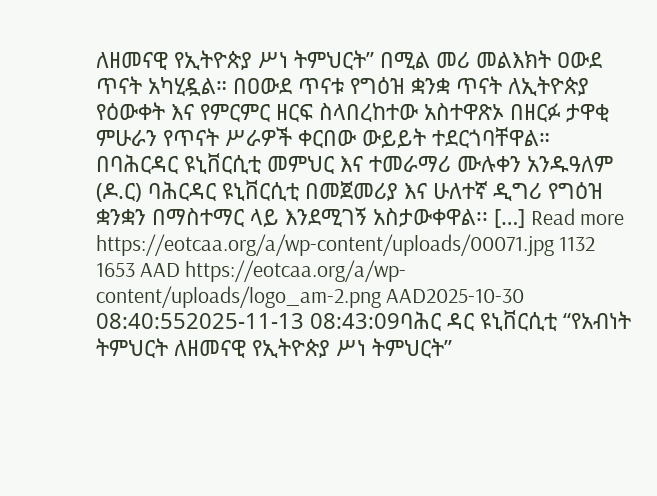ለዘመናዊ የኢትዮጵያ ሥነ ትምህርት” በሚል መሪ መልእክት ዐውደ ጥናት አካሂዷል። በዐውደ ጥናቱ የግዕዝ ቋንቋ ጥናት ለኢትዮጵያ የዕውቀት እና የምርምር ዘርፍ ስላበረከተው አስተዋጽኦ በዘርፉ ታዋቂ ምሁራን የጥናት ሥራዎች ቀርበው ውይይት ተደርጎባቸዋል። በባሕርዳር ዩኒቨርሲቲ መምህር እና ተመራማሪ ሙሉቀን አንዱዓለም (ዶ.ር) ባሕርዳር ዩኒቨርሲቲ በመጀመሪያ እና ሁለተኛ ዲግሪ የግዕዝ ቋንቋን በማስተማር ላይ እንደሚገኝ አስታውቀዋል፡፡ […] Read more https://eotcaa.org/a/wp-content/uploads/00071.jpg 1132 1653 AAD https://eotcaa.org/a/wp-content/uploads/logo_am-2.png AAD2025-10-30 08:40:552025-11-13 08:43:09ባሕር ዳር ዩኒቨርሲቲ “የአብነት ትምህርት ለዘመናዊ የኢትዮጵያ ሥነ ትምህርት”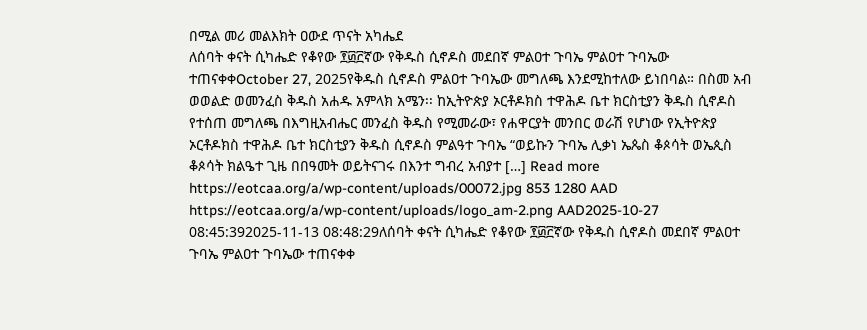በሚል መሪ መልእክት ዐውደ ጥናት አካሔደ
ለሰባት ቀናት ሲካሔድ የቆየው ፻፴፫ኛው የቅዱስ ሲኖዶስ መደበኛ ምልዐተ ጉባኤ ምልዐተ ጉባኤው ተጠናቀቀOctober 27, 2025የቅዱስ ሲኖዶስ ምልዐተ ጉባኤው መግለጫ እንደሚከተለው ይነበባል። በስመ አብ ወወልድ ወመንፈስ ቅዱስ አሐዱ አምላክ አሜን፡፡ ከኢትዮጵያ ኦርቶዶክስ ተዋሕዶ ቤተ ክርስቲያን ቅዱስ ሲኖዶስ የተሰጠ መግለጫ በእግዚአብሔር መንፈስ ቅዱስ የሚመራው፣ የሐዋርያት መንበር ወራሽ የሆነው የኢትዮጵያ ኦርቶዶክስ ተዋሕዶ ቤተ ክርስቲያን ቅዱስ ሲኖዶስ ምልዓተ ጉባኤ “ወይኩን ጉባኤ ሊቃነ ኤጴስ ቆጶሳት ወኤጲስ ቆጶሳት ክልዔተ ጊዜ በበዓመት ወይትናገሩ በእንተ ግብረ አብያተ […] Read more https://eotcaa.org/a/wp-content/uploads/00072.jpg 853 1280 AAD https://eotcaa.org/a/wp-content/uploads/logo_am-2.png AAD2025-10-27 08:45:392025-11-13 08:48:29ለሰባት ቀናት ሲካሔድ የቆየው ፻፴፫ኛው የቅዱስ ሲኖዶስ መደበኛ ምልዐተ ጉባኤ ምልዐተ ጉባኤው ተጠናቀቀ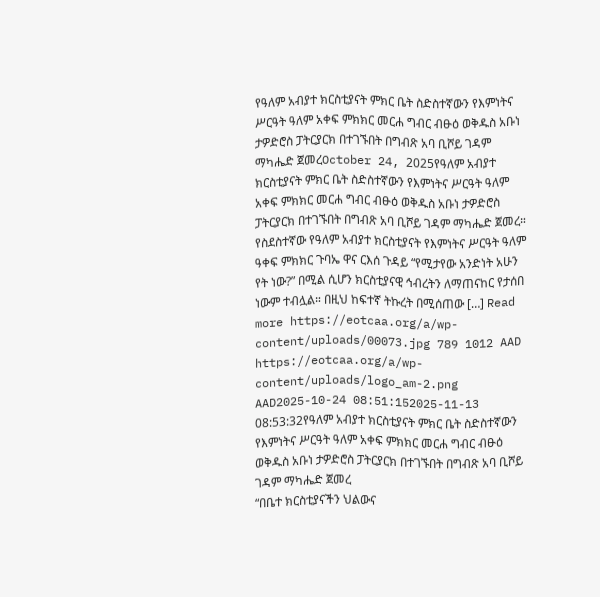የዓለም አብያተ ክርስቲያናት ምክር ቤት ስድስተኛውን የእምነትና ሥርዓት ዓለም አቀፍ ምክክር መርሐ ግብር ብፁዕ ወቅዱስ አቡነ ታዎድሮስ ፓትርያርክ በተገኙበት በግብጽ አባ ቢሾይ ገዳም ማካሔድ ጀመረOctober 24, 2025የዓለም አብያተ ክርስቲያናት ምክር ቤት ስድስተኛውን የእምነትና ሥርዓት ዓለም አቀፍ ምክክር መርሐ ግብር ብፁዕ ወቅዱስ አቡነ ታዎድሮስ ፓትርያርክ በተገኙበት በግብጽ አባ ቢሾይ ገዳም ማካሔድ ጀመረ። የስደስተኛው የዓለም አብያተ ክርስቲያናት የእምነትና ሥርዓት ዓለም ዓቀፍ ምክክር ጉባኤ ዋና ርእሰ ጉዳይ “የሚታየው አንድነት አሁን የት ነው?” በሚል ሲሆን ክርስቲያናዊ ኅብረትን ለማጠናከር የታሰበ ነውም ተብሏል። በዚህ ከፍተኛ ትኩረት በሚሰጠው […] Read more https://eotcaa.org/a/wp-content/uploads/00073.jpg 789 1012 AAD https://eotcaa.org/a/wp-content/uploads/logo_am-2.png AAD2025-10-24 08:51:152025-11-13 08:53:32የዓለም አብያተ ክርስቲያናት ምክር ቤት ስድስተኛውን የእምነትና ሥርዓት ዓለም አቀፍ ምክክር መርሐ ግብር ብፁዕ ወቅዱስ አቡነ ታዎድሮስ ፓትርያርክ በተገኙበት በግብጽ አባ ቢሾይ ገዳም ማካሔድ ጀመረ
“በቤተ ክርስቲያናችን ህልውና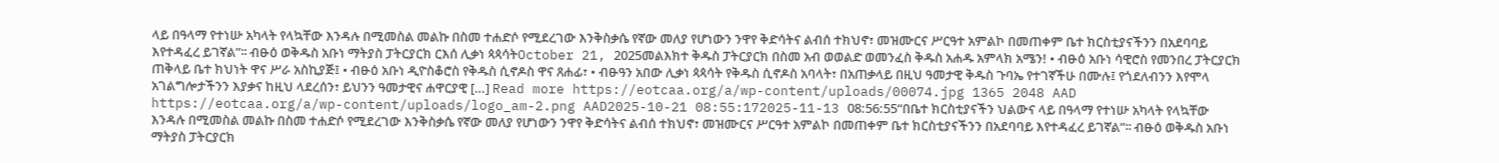ላይ በዓላማ የተነሡ አካላት የላኳቸው እንዳሉ በሚመስል መልኩ በስመ ተሐድሶ የሚደረገው እንቅስቃሴ የኛው መለያ የሆነውን ንዋየ ቅድሳትና ልብሰ ተክህኖ፣ መዝሙርና ሥርዓተ አምልኮ በመጠቀም ቤተ ክርስቲያናችንን በአደባባይ እየተዳፈረ ይገኛል”፡፡ ብፁዕ ወቅዱስ አቡነ ማትያስ ፓትርያርክ ርእሰ ሊቃነ ጳጳሳትOctober 21, 2025መልእክተ ቅዱስ ፓትርያርክ በስመ አብ ወወልድ ወመንፈስ ቅዱስ አሐዱ አምላክ አሜን! • ብፁዕ አቡነ ሳዊሮስ የመንበረ ፓትርያርክ ጠቅላይ ቤተ ክህነት ዋና ሥራ አስኪያጅ፤ • ብፁዕ አቡነ ዲዮስቆሮስ የቅዱስ ሲኖዶስ ዋና ጸሐፊ፣ • ብፁዓን አበው ሊቃነ ጳጳሳት የቅዱስ ሲኖዶስ አባላት፣ በአጠቃላይ በዚህ ዓመታዊ ቅዱስ ጉባኤ የተገኛችሁ በሙሉ፤ የጎደለብንን እየሞላ አገልግሎታችንን እያቃና ከዚህ ላደረሰን፣ ይህንን ዓመታዊና ሐዋርያዊ […] Read more https://eotcaa.org/a/wp-content/uploads/00074.jpg 1365 2048 AAD https://eotcaa.org/a/wp-content/uploads/logo_am-2.png AAD2025-10-21 08:55:172025-11-13 08:56:55“በቤተ ክርስቲያናችን ህልውና ላይ በዓላማ የተነሡ አካላት የላኳቸው እንዳሉ በሚመስል መልኩ በስመ ተሐድሶ የሚደረገው እንቅስቃሴ የኛው መለያ የሆነውን ንዋየ ቅድሳትና ልብሰ ተክህኖ፣ መዝሙርና ሥርዓተ አምልኮ በመጠቀም ቤተ ክርስቲያናችንን በአደባባይ እየተዳፈረ ይገኛል”፡፡ ብፁዕ ወቅዱስ አቡነ ማትያስ ፓትርያርክ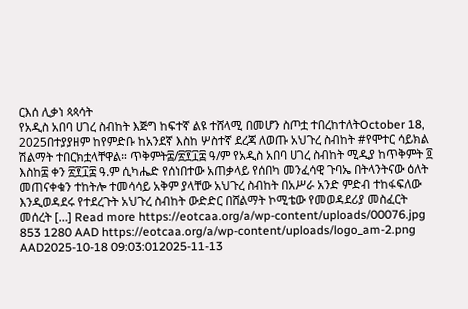ርእሰ ሊቃነ ጳጳሳት
የአዲስ አበባ ሀገረ ስብከት እጅግ ከፍተኛ ልዩ ተሸላሚ በመሆን ስጦቷ ተበረከተለትOctober 18, 2025በተያያዘም ከየምድቡ ከአንደኛ እስከ ሦስተኛ ደረጃ ለወጡ አህጉረ ስብከት #የሞተር ሳይክል ሽልማት ተበርክቷላቸዋል። ጥቅምት፰/፳፻፲፰ ዓ/ም የአዲስ አበባ ሀገረ ስብከት ሚዲያ ከጥቅምት ፬ እስከ፰ ቀን ፳፻፲፰ ዓ.ም ሲካሔድ የሰነበተው አጠቃላይ የሰበካ መንፈሳዊ ጉባኤ በትላንትናው ዕለት መጠናቀቁን ተከትሎ ተመሳሳይ አቅም ያላቸው አህጉረ ስብከት በአሥራ አንድ ምድብ ተከፋፍለው እንዲወዳደሩ የተደረጉት አህጉረ ስብከት ውድድር በሸልማት ኮሚቴው የመወዳደሪያ መስፈርት መሰረት […] Read more https://eotcaa.org/a/wp-content/uploads/00076.jpg 853 1280 AAD https://eotcaa.org/a/wp-content/uploads/logo_am-2.png AAD2025-10-18 09:03:012025-11-13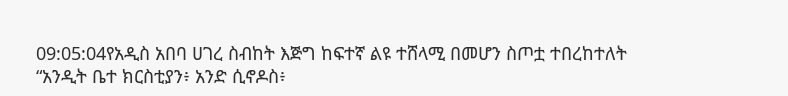09:05:04የአዲስ አበባ ሀገረ ስብከት እጅግ ከፍተኛ ልዩ ተሸላሚ በመሆን ስጦቷ ተበረከተለት
“አንዲት ቤተ ክርስቲያን፥ አንድ ሲኖዶስ፥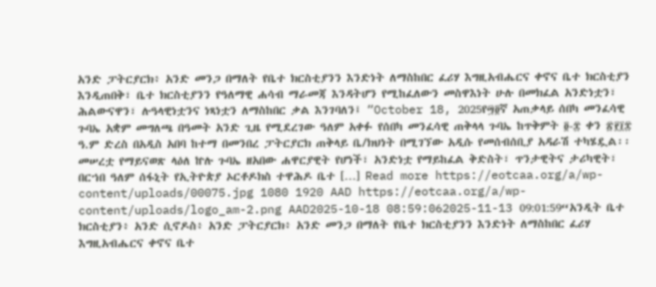አንድ ፓትርያርክ፥ አንድ መንጋ በማለት የቤተ ክርስቲያንን እንድነት ለማስከበር ፈሪሃ እግዚአብሔርና ቀኖና ቤተ ክርስቲያን እንዲጠበቅ፣ ቤተ ክርስቲያንን የዓለማዊ ሐሳብ ማራመጃ እንዳትሆን የሚከፈለውን መስዋእነት ሁሉ በመክፈል አንድነቷን፣ ሕልውናዋን፣ ሉዓላዊነቷንና ነጻነቷን ለማስከበር ቃል እንገባለን፤ “October 18, 2025የ፵፬ኛ አጠቃላይ ሰበካ መንፈሳዊ ጉባኤ አቋም መግለጫ በዓመት አንድ ጊዜ የሚደረገው ዓለም አቀፉ የሰበካ መንፈሳዊ ጠቅላላ ጉባኤ ከጥቅምት ፬-፰ ቀን ፳፻፲፰ ዓ.ም ድረስ በአዲስ አበባ ከተማ በመንበረ ፓትርያርክ ጠቅላይ ቤ/ክህነት በሚገኘው አዲሱ የመሰብሰቢያ አዳራሽ ተካሄዷል፡፡ መሠረቷ የማይናወጽ ላዕለ ኵሉ ጉባኤ ዘአበው ሐዋርያዊት የሆነች፣ አንድነቷ የማይከፈል ቅድስት፣ ጥንታዊትና ታሪካዊት፣ በርኀበ ዓለም ሰፋኒት የኢትዮጵያ ኦርቶዶክስ ተዋሕዶ ቤተ […] Read more https://eotcaa.org/a/wp-content/uploads/00075.jpg 1080 1920 AAD https://eotcaa.org/a/wp-content/uploads/logo_am-2.png AAD2025-10-18 08:59:062025-11-13 09:01:59“አንዲት ቤተ ክርስቲያን፥ አንድ ሲኖዶስ፥ አንድ ፓትርያርክ፥ አንድ መንጋ በማለት የቤተ ክርስቲያንን እንድነት ለማስከበር ፈሪሃ እግዚአብሔርና ቀኖና ቤተ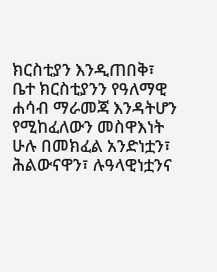ክርስቲያን እንዲጠበቅ፣ ቤተ ክርስቲያንን የዓለማዊ ሐሳብ ማራመጃ እንዳትሆን የሚከፈለውን መስዋእነት ሁሉ በመክፈል አንድነቷን፣ ሕልውናዋን፣ ሉዓላዊነቷንና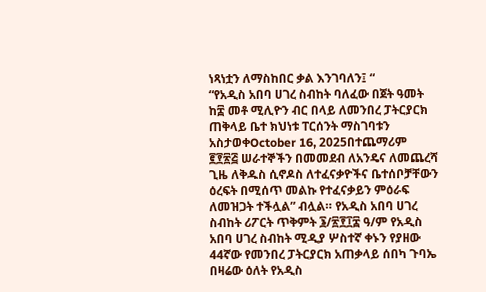ነጻነቷን ለማስከበር ቃል እንገባለን፤ “
“የአዲስ አበባ ሀገረ ስብከት ባለፈው በጀት ዓመት ከ፰ መቶ ሚሊዮን ብር በላይ ለመንበረ ፓትርያርክ ጠቅላይ ቤተ ክህነቱ ፐርሰንት ማስገባቱን አስታወቀOctober 16, 2025በተጨማሪም ፪፻፳፭ ሠራተኞችን በመመደብ ለአንዴና ለመጨረሻ ጊዜ ለቅዱስ ሲኖዶስ ለተፈናቃዮችና ቤተሰቦቻቸውን ዕረፍት በሚሰጥ መልኩ የተፈናቃይን ምዕራፍ ለመዝጋት ተችሏል” ብሏል። የአዲስ አበባ ሀገረ ስብከት ሪፖርት ጥቅምት ፮/፳፻፲፰ ዓ/ም የአዲስ አበባ ሀገረ ስብከት ሚዲያ ሦስተኛ ቀኑን የያዘው 44ኛው የመንበረ ፓትርያርክ አጠቃላይ ሰበካ ጉባኤ በዛሬው ዕለት የአዲስ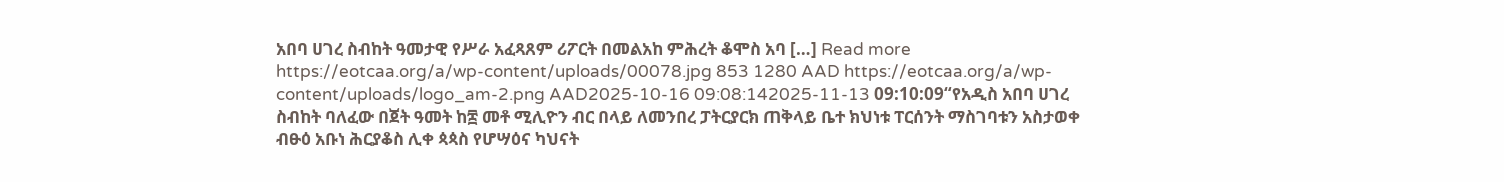አበባ ሀገረ ስብከት ዓመታዊ የሥራ አፈጻጸም ሪፖርት በመልአከ ምሕረት ቆሞስ አባ […] Read more https://eotcaa.org/a/wp-content/uploads/00078.jpg 853 1280 AAD https://eotcaa.org/a/wp-content/uploads/logo_am-2.png AAD2025-10-16 09:08:142025-11-13 09:10:09“የአዲስ አበባ ሀገረ ስብከት ባለፈው በጀት ዓመት ከ፰ መቶ ሚሊዮን ብር በላይ ለመንበረ ፓትርያርክ ጠቅላይ ቤተ ክህነቱ ፐርሰንት ማስገባቱን አስታወቀ
ብፁዕ አቡነ ሕርያቆስ ሊቀ ጳጳስ የሆሣዕና ካህናት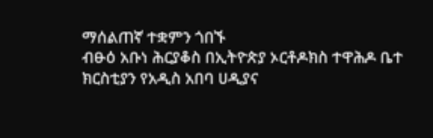ማሰልጠኛ ተቋምን ጎበኙ
ብፁዕ አቡነ ሕርያቆስ በኢትዮጵያ ኦርቶዶክስ ተዋሕዶ ቤተ ክርስቲያን የአዲስ አበባ ሀዲያና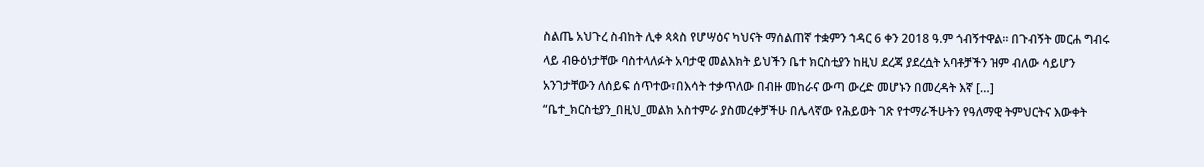ስልጤ አህጉረ ስብከት ሊቀ ጳጳስ የሆሣዕና ካህናት ማሰልጠኛ ተቋምን ኀዳር 6 ቀን 2018 ዓ.ም ጎብኝተዋል። በጉብኝት መርሐ ግብሩ ላይ ብፁዕነታቸው ባስተላለፉት አባታዊ መልእክት ይህችን ቤተ ክርስቲያን ከዚህ ደረጃ ያደረሷት አባቶቻችን ዝም ብለው ሳይሆን አንገታቸውን ለሰይፍ ሰጥተው፣በእሳት ተቃጥለው በብዙ መከራና ውጣ ውረድ መሆኑን በመረዳት እኛ […]
“ቤተ_ክርስቲያን_በዚህ_መልክ አስተምራ ያስመረቀቻችሁ በሌላኛው የሕይወት ገጽ የተማራችሁትን የዓለማዊ ትምህርትና እውቀት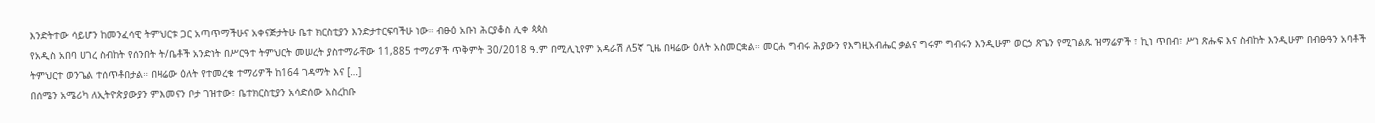እንድትተው ሳይሆን ከመንፈሳዊ ትምህርቱ ጋር አጣጥማችሁና አቀናጅታትሁ ቤተ ክርስቲያን እንድታተርፍባችሁ ነው። ብፁዕ አቡነ ሕርያቆስ ሊቀ ጳጳስ
የአዲስ አበባ ሀገረ ስብከት የሰንበት ት/ቤቶች አንድነት በሥርዓተ ትምህርት መሠረት ያስተማራቸው 11,885 ተማሪዎች ጥቅምት 30/2018 ዓ.ም በሚሊኒየም አዳራሽ ለ5ኛ ጊዜ በዛሬው ዕለት አስመርቋል። መርሐ ግብሩ ሕያውን የእግዚአብሔር ቃልና ግሩም ግብሩን እንዲሁም ወርኃ ጽጌን የሚገልጹ ዝማሬዎች ፣ ኪነ ጥበብ፣ ሥነ ጽሑፍ እና ስብከት እንዲሁም በብፁዓን አባቶች ትምህርተ ወንጌል ተሰጥቶበታል። በዛሬው ዕለት የተመረቁ ተማሪዎች ከ164 ገዳማት እና […]
በሰሜን አሜሪካ ለኢትዮጵያውያን ምእመናን ቦታ ገዝተው፣ ቤተክርስቲያን አሳድሰው አስረከቡ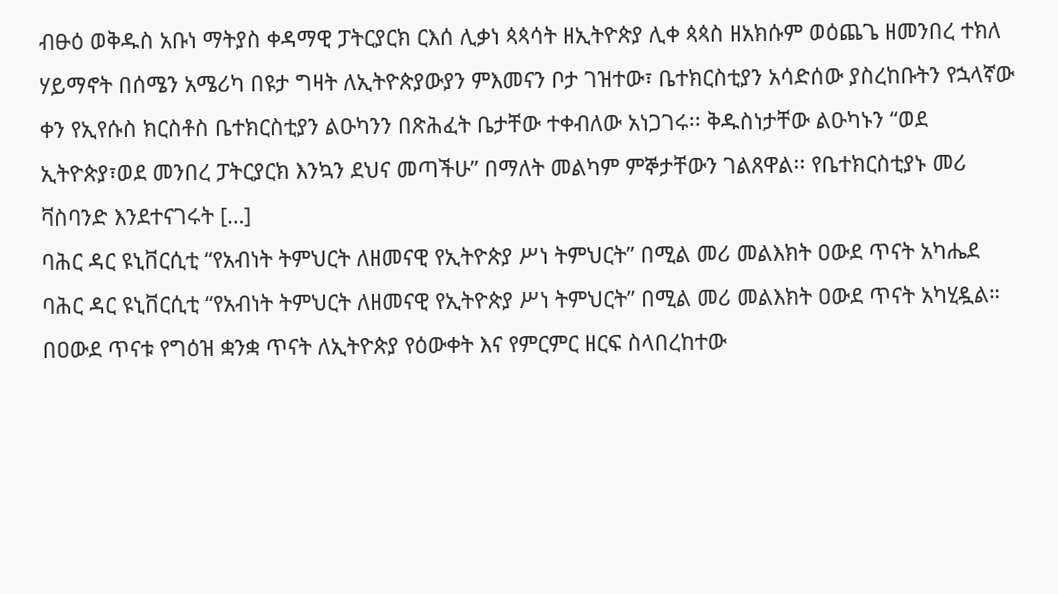ብፁዕ ወቅዱስ አቡነ ማትያስ ቀዳማዊ ፓትርያርክ ርእሰ ሊቃነ ጳጳሳት ዘኢትዮጵያ ሊቀ ጳጳስ ዘአክሱም ወዕጨጌ ዘመንበረ ተክለ ሃይማኖት በሰሜን አሜሪካ በዩታ ግዛት ለኢትዮጵያውያን ምእመናን ቦታ ገዝተው፣ ቤተክርስቲያን አሳድሰው ያስረከቡትን የኋላኛው ቀን የኢየሱስ ክርስቶስ ቤተክርስቲያን ልዑካንን በጽሕፈት ቤታቸው ተቀብለው አነጋገሩ፡፡ ቅዱስነታቸው ልዑካኑን “ወደ ኢትዮጵያ፣ወደ መንበረ ፓትርያርክ እንኳን ደህና መጣችሁ” በማለት መልካም ምኞታቸውን ገልጸዋል፡፡ የቤተክርስቲያኑ መሪ ቫስባንድ እንደተናገሩት […]
ባሕር ዳር ዩኒቨርሲቲ “የአብነት ትምህርት ለዘመናዊ የኢትዮጵያ ሥነ ትምህርት” በሚል መሪ መልእክት ዐውደ ጥናት አካሔደ
ባሕር ዳር ዩኒቨርሲቲ “የአብነት ትምህርት ለዘመናዊ የኢትዮጵያ ሥነ ትምህርት” በሚል መሪ መልእክት ዐውደ ጥናት አካሂዷል። በዐውደ ጥናቱ የግዕዝ ቋንቋ ጥናት ለኢትዮጵያ የዕውቀት እና የምርምር ዘርፍ ስላበረከተው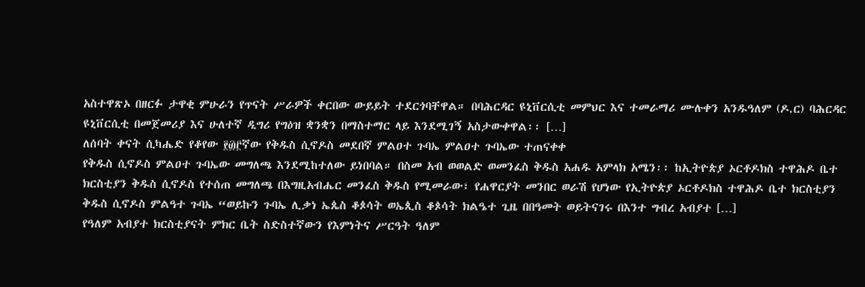አስተዋጽኦ በዘርፉ ታዋቂ ምሁራን የጥናት ሥራዎች ቀርበው ውይይት ተደርጎባቸዋል። በባሕርዳር ዩኒቨርሲቲ መምህር እና ተመራማሪ ሙሉቀን አንዱዓለም (ዶ.ር) ባሕርዳር ዩኒቨርሲቲ በመጀመሪያ እና ሁለተኛ ዲግሪ የግዕዝ ቋንቋን በማስተማር ላይ እንደሚገኝ አስታውቀዋል፡፡ […]
ለሰባት ቀናት ሲካሔድ የቆየው ፻፴፫ኛው የቅዱስ ሲኖዶስ መደበኛ ምልዐተ ጉባኤ ምልዐተ ጉባኤው ተጠናቀቀ
የቅዱስ ሲኖዶስ ምልዐተ ጉባኤው መግለጫ እንደሚከተለው ይነበባል። በስመ አብ ወወልድ ወመንፈስ ቅዱስ አሐዱ አምላክ አሜን፡፡ ከኢትዮጵያ ኦርቶዶክስ ተዋሕዶ ቤተ ክርስቲያን ቅዱስ ሲኖዶስ የተሰጠ መግለጫ በእግዚአብሔር መንፈስ ቅዱስ የሚመራው፣ የሐዋርያት መንበር ወራሽ የሆነው የኢትዮጵያ ኦርቶዶክስ ተዋሕዶ ቤተ ክርስቲያን ቅዱስ ሲኖዶስ ምልዓተ ጉባኤ “ወይኩን ጉባኤ ሊቃነ ኤጴስ ቆጶሳት ወኤጲስ ቆጶሳት ክልዔተ ጊዜ በበዓመት ወይትናገሩ በእንተ ግብረ አብያተ […]
የዓለም አብያተ ክርስቲያናት ምክር ቤት ስድስተኛውን የእምነትና ሥርዓት ዓለም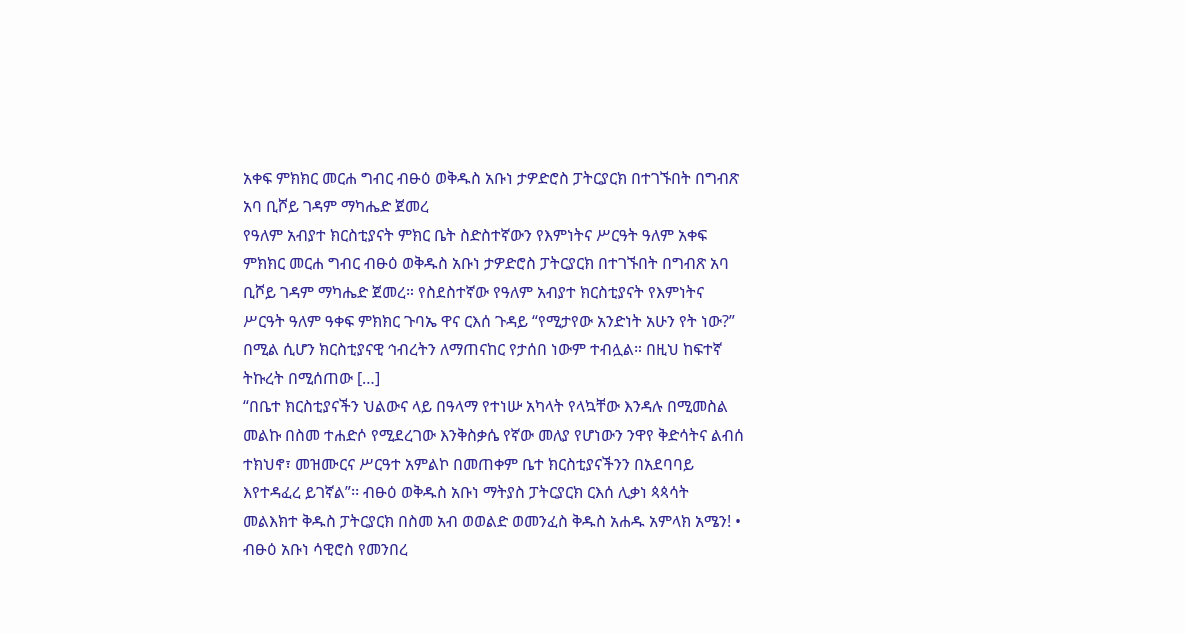አቀፍ ምክክር መርሐ ግብር ብፁዕ ወቅዱስ አቡነ ታዎድሮስ ፓትርያርክ በተገኙበት በግብጽ አባ ቢሾይ ገዳም ማካሔድ ጀመረ
የዓለም አብያተ ክርስቲያናት ምክር ቤት ስድስተኛውን የእምነትና ሥርዓት ዓለም አቀፍ ምክክር መርሐ ግብር ብፁዕ ወቅዱስ አቡነ ታዎድሮስ ፓትርያርክ በተገኙበት በግብጽ አባ ቢሾይ ገዳም ማካሔድ ጀመረ። የስደስተኛው የዓለም አብያተ ክርስቲያናት የእምነትና ሥርዓት ዓለም ዓቀፍ ምክክር ጉባኤ ዋና ርእሰ ጉዳይ “የሚታየው አንድነት አሁን የት ነው?” በሚል ሲሆን ክርስቲያናዊ ኅብረትን ለማጠናከር የታሰበ ነውም ተብሏል። በዚህ ከፍተኛ ትኩረት በሚሰጠው […]
“በቤተ ክርስቲያናችን ህልውና ላይ በዓላማ የተነሡ አካላት የላኳቸው እንዳሉ በሚመስል መልኩ በስመ ተሐድሶ የሚደረገው እንቅስቃሴ የኛው መለያ የሆነውን ንዋየ ቅድሳትና ልብሰ ተክህኖ፣ መዝሙርና ሥርዓተ አምልኮ በመጠቀም ቤተ ክርስቲያናችንን በአደባባይ እየተዳፈረ ይገኛል”፡፡ ብፁዕ ወቅዱስ አቡነ ማትያስ ፓትርያርክ ርእሰ ሊቃነ ጳጳሳት
መልእክተ ቅዱስ ፓትርያርክ በስመ አብ ወወልድ ወመንፈስ ቅዱስ አሐዱ አምላክ አሜን! • ብፁዕ አቡነ ሳዊሮስ የመንበረ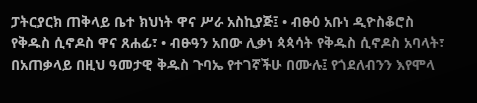ፓትርያርክ ጠቅላይ ቤተ ክህነት ዋና ሥራ አስኪያጅ፤ • ብፁዕ አቡነ ዲዮስቆሮስ የቅዱስ ሲኖዶስ ዋና ጸሐፊ፣ • ብፁዓን አበው ሊቃነ ጳጳሳት የቅዱስ ሲኖዶስ አባላት፣ በአጠቃላይ በዚህ ዓመታዊ ቅዱስ ጉባኤ የተገኛችሁ በሙሉ፤ የጎደለብንን እየሞላ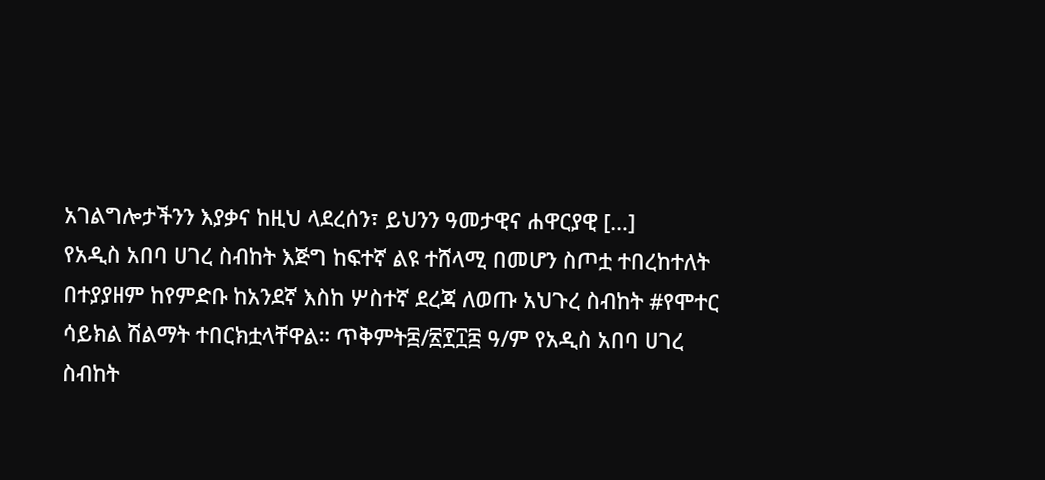አገልግሎታችንን እያቃና ከዚህ ላደረሰን፣ ይህንን ዓመታዊና ሐዋርያዊ […]
የአዲስ አበባ ሀገረ ስብከት እጅግ ከፍተኛ ልዩ ተሸላሚ በመሆን ስጦቷ ተበረከተለት
በተያያዘም ከየምድቡ ከአንደኛ እስከ ሦስተኛ ደረጃ ለወጡ አህጉረ ስብከት #የሞተር ሳይክል ሽልማት ተበርክቷላቸዋል። ጥቅምት፰/፳፻፲፰ ዓ/ም የአዲስ አበባ ሀገረ ስብከት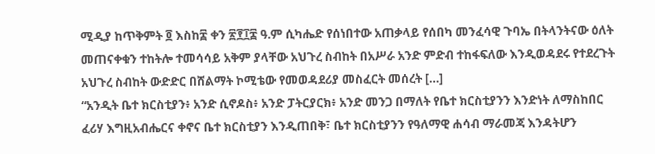ሚዲያ ከጥቅምት ፬ እስከ፰ ቀን ፳፻፲፰ ዓ.ም ሲካሔድ የሰነበተው አጠቃላይ የሰበካ መንፈሳዊ ጉባኤ በትላንትናው ዕለት መጠናቀቁን ተከትሎ ተመሳሳይ አቅም ያላቸው አህጉረ ስብከት በአሥራ አንድ ምድብ ተከፋፍለው እንዲወዳደሩ የተደረጉት አህጉረ ስብከት ውድድር በሸልማት ኮሚቴው የመወዳደሪያ መስፈርት መሰረት […]
“አንዲት ቤተ ክርስቲያን፥ አንድ ሲኖዶስ፥ አንድ ፓትርያርክ፥ አንድ መንጋ በማለት የቤተ ክርስቲያንን እንድነት ለማስከበር ፈሪሃ እግዚአብሔርና ቀኖና ቤተ ክርስቲያን እንዲጠበቅ፣ ቤተ ክርስቲያንን የዓለማዊ ሐሳብ ማራመጃ እንዳትሆን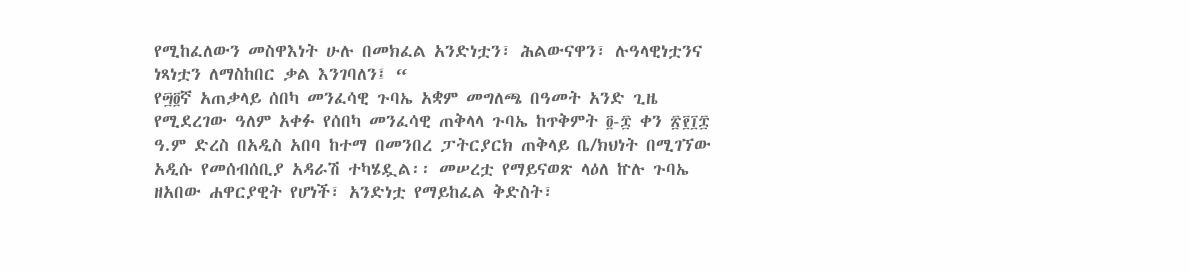የሚከፈለውን መስዋእነት ሁሉ በመክፈል አንድነቷን፣ ሕልውናዋን፣ ሉዓላዊነቷንና ነጻነቷን ለማስከበር ቃል እንገባለን፤ “
የ፵፬ኛ አጠቃላይ ሰበካ መንፈሳዊ ጉባኤ አቋም መግለጫ በዓመት አንድ ጊዜ የሚደረገው ዓለም አቀፉ የሰበካ መንፈሳዊ ጠቅላላ ጉባኤ ከጥቅምት ፬-፰ ቀን ፳፻፲፰ ዓ.ም ድረስ በአዲስ አበባ ከተማ በመንበረ ፓትርያርክ ጠቅላይ ቤ/ክህነት በሚገኘው አዲሱ የመሰብሰቢያ አዳራሽ ተካሄዷል፡፡ መሠረቷ የማይናወጽ ላዕለ ኵሉ ጉባኤ ዘአበው ሐዋርያዊት የሆነች፣ አንድነቷ የማይከፈል ቅድስት፣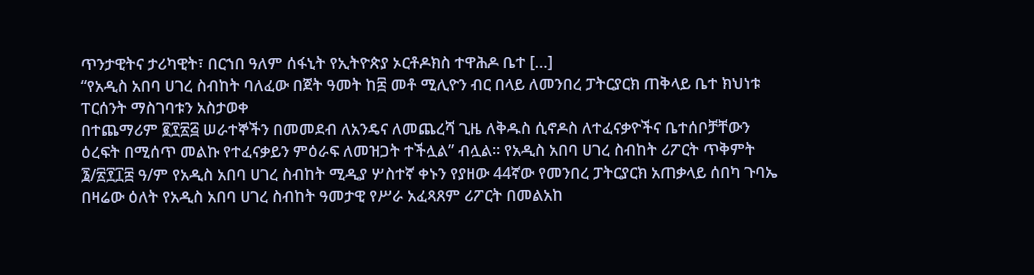ጥንታዊትና ታሪካዊት፣ በርኀበ ዓለም ሰፋኒት የኢትዮጵያ ኦርቶዶክስ ተዋሕዶ ቤተ […]
“የአዲስ አበባ ሀገረ ስብከት ባለፈው በጀት ዓመት ከ፰ መቶ ሚሊዮን ብር በላይ ለመንበረ ፓትርያርክ ጠቅላይ ቤተ ክህነቱ ፐርሰንት ማስገባቱን አስታወቀ
በተጨማሪም ፪፻፳፭ ሠራተኞችን በመመደብ ለአንዴና ለመጨረሻ ጊዜ ለቅዱስ ሲኖዶስ ለተፈናቃዮችና ቤተሰቦቻቸውን ዕረፍት በሚሰጥ መልኩ የተፈናቃይን ምዕራፍ ለመዝጋት ተችሏል” ብሏል። የአዲስ አበባ ሀገረ ስብከት ሪፖርት ጥቅምት ፮/፳፻፲፰ ዓ/ም የአዲስ አበባ ሀገረ ስብከት ሚዲያ ሦስተኛ ቀኑን የያዘው 44ኛው የመንበረ ፓትርያርክ አጠቃላይ ሰበካ ጉባኤ በዛሬው ዕለት የአዲስ አበባ ሀገረ ስብከት ዓመታዊ የሥራ አፈጻጸም ሪፖርት በመልአከ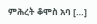ምሕረት ቆሞስ አባ […]